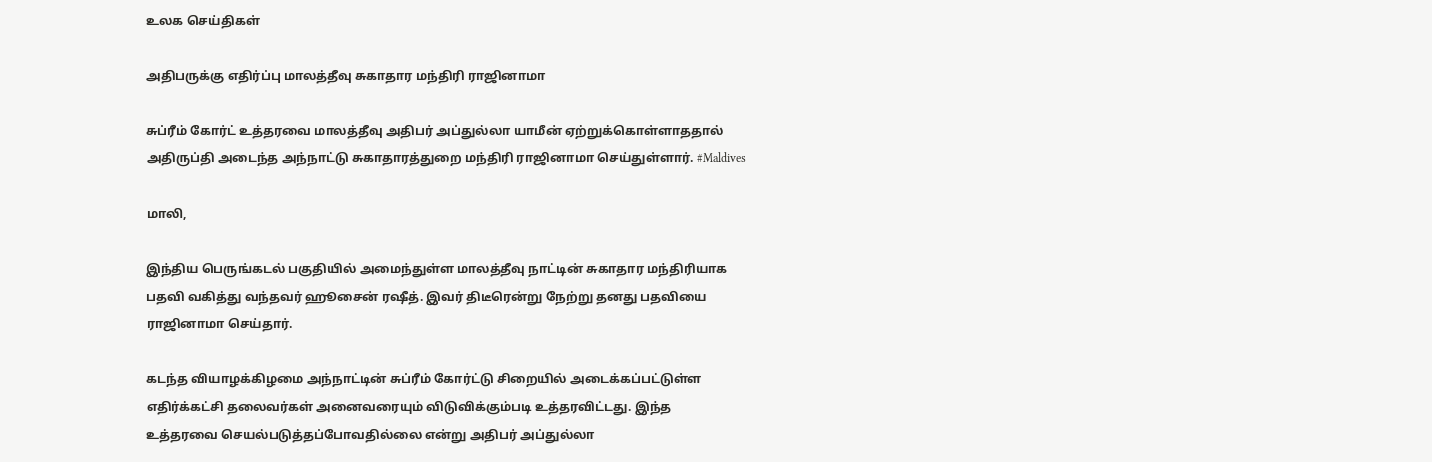உலக செய்திகள்

அதிபருக்கு எதிர்ப்பு மாலத்தீவு சுகாதார மந்திரி ராஜினாமா

சுப்ரீம் கோர்ட் உத்தரவை மாலத்தீவு அதிபர் அப்துல்லா யாமீன் ஏற்றுக்கொள்ளாததால் அதிருப்தி அடைந்த அந்நாட்டு சுகாதாரத்துறை மந்திரி ராஜினாமா செய்துள்ளார். #Maldives

மாலி,

இந்திய பெருங்கடல் பகுதியில் அமைந்துள்ள மாலத்தீவு நாட்டின் சுகாதார மந்திரியாக பதவி வகித்து வந்தவர் ஹூசைன் ரஷீத். இவர் திடீரென்று நேற்று தனது பதவியை ராஜினாமா செய்தார்.

கடந்த வியாழக்கிழமை அந்நாட்டின் சுப்ரீம் கோர்ட்டு சிறையில் அடைக்கப்பட்டுள்ள எதிர்க்கட்சி தலைவர்கள் அனைவரையும் விடுவிக்கும்படி உத்தரவிட்டது. இந்த உத்தரவை செயல்படுத்தப்போவதில்லை என்று அதிபர் அப்துல்லா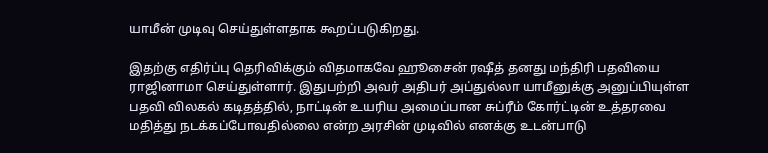யாமீன் முடிவு செய்துள்ளதாக கூறப்படுகிறது.

இதற்கு எதிர்ப்பு தெரிவிக்கும் விதமாகவே ஹூசைன் ரஷீத் தனது மந்திரி பதவியை ராஜினாமா செய்துள்ளார். இதுபற்றி அவர் அதிபர் அப்துல்லா யாமீனுக்கு அனுப்பியுள்ள பதவி விலகல் கடிதத்தில், நாட்டின் உயரிய அமைப்பான சுப்ரீம் கோர்ட்டின் உத்தரவை மதித்து நடக்கப்போவதில்லை என்ற அரசின் முடிவில் எனக்கு உடன்பாடு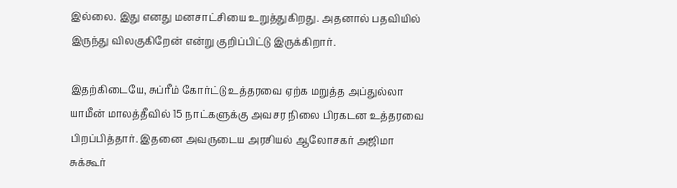இல்லை. இது எனது மனசாட்சியை உறுத்துகிறது. அதனால் பதவியில் இருந்து விலகுகிறேன் என்று குறிப்பிட்டு இருக்கிறார்.

இதற்கிடையே, சுப்ரீம் கோர்ட்டு உத்தரவை ஏற்க மறுத்த அப்துல்லா யாமீன் மாலத்தீவில் 15 நாட்களுக்கு அவசர நிலை பிரகடன உத்தரவை பிறப்பித்தார். இதனை அவருடைய அரசியல் ஆலோசகர் அஜிமா சுக்கூர்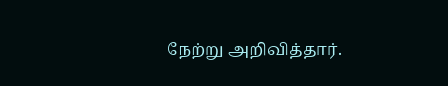நேற்று அறிவித்தார்.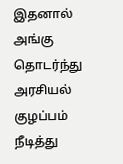இதனால் அங்கு தொடர்ந்து அரசியல் குழப்பம் நீடித்து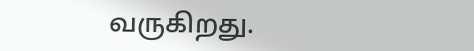வருகிறது.